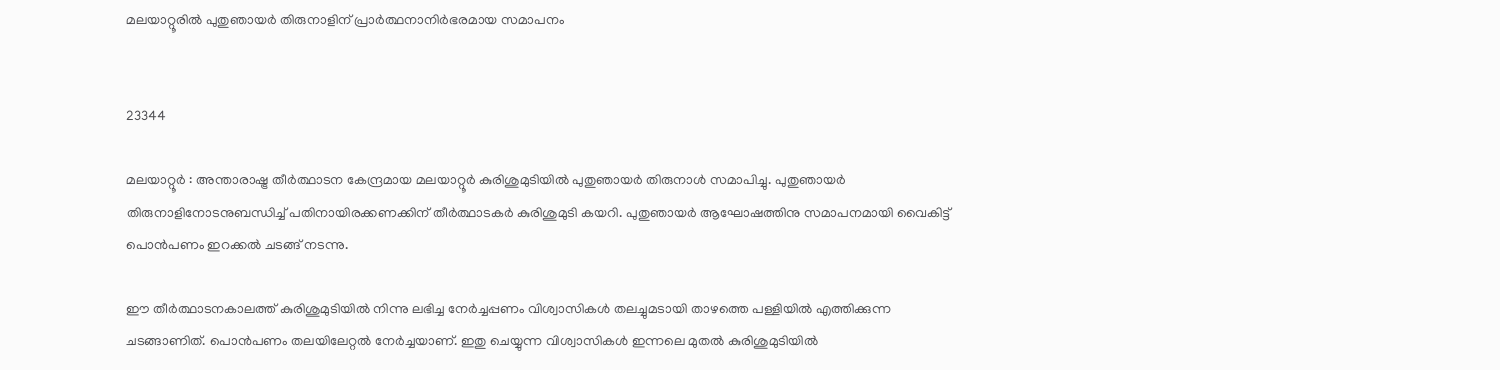മലയാറ്റൂരില്‍ പുതുഞായർ തിരുനാളിന് പ്രാര്‍ത്ഥനാനിര്‍ഭരമായ സമാപനം


23344

മലയാറ്റൂർ : അന്താരാഷ്ട്ര തീർത്ഥാടന കേന്ദ്രമായ മലയാറ്റൂർ കുരിശുമുടിയിൽ പുതുഞായർ തിരുനാൾ സമാപിച്ചു. പുതുഞായർ തിരുനാളിനോടനുബന്ധിച്ച് പതിനായിരക്കണക്കിന് തീർത്ഥാടകർ കുരിശുമുടി കയറി. പുതുഞായർ ആഘോഷത്തിനു സമാപനമായി വൈകിട്ട് പൊൻപണം ഇറക്കൽ ചടങ്ങ് നടന്നു.

ഈ തീർത്ഥാടനകാലത്ത് കുരിശുമുടിയിൽ നിന്നു ലഭിച്ച നേർച്ചപ്പണം വിശ്വാസികൾ തലച്ചുമടായി താഴത്തെ പള്ളിയിൽ എത്തിക്കുന്ന ചടങ്ങാണിത്. പൊൻപണം തലയിലേറ്റൽ നേർച്ചയാണ്. ഇതു ചെയ്യുന്ന വിശ്വാസികൾ ഇന്നലെ മുതൽ കുരിശുമുടിയിൽ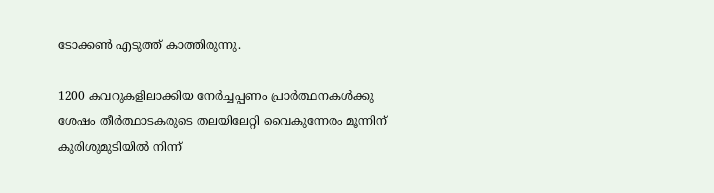ടോക്കൺ എടുത്ത് കാത്തിരുന്നു.

1200 കവറുകളിലാക്കിയ നേർച്ചപ്പണം പ്രാർത്ഥനകൾക്കു ശേഷം തീർത്ഥാടകരുടെ തലയിലേറ്റി വൈകുന്നേരം മൂന്നിന് കുരിശുമുടിയിൽ നിന്ന്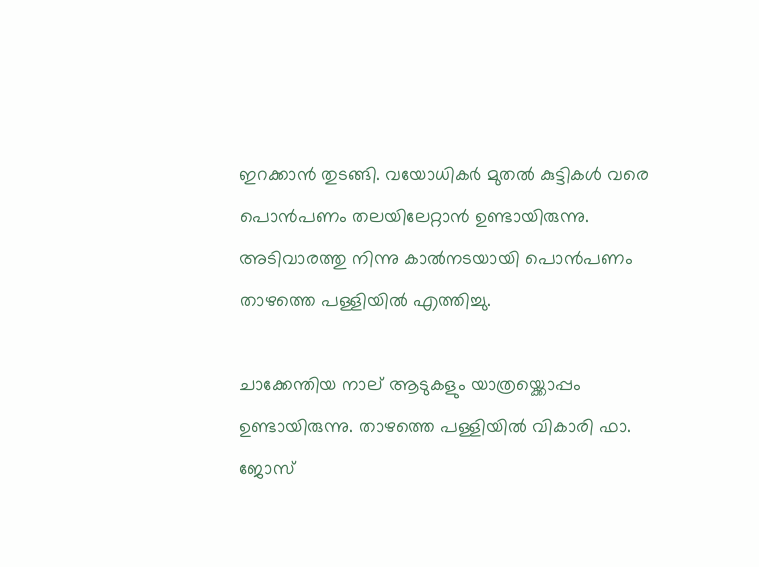ഇറക്കാൻ തുടങ്ങി. വയോധികർ മുതൽ കുട്ടികൾ വരെ പൊൻപണം തലയിലേറ്റാൻ ഉണ്ടായിരുന്നു. അടിവാരത്തു നിന്നു കാൽനടയായി പൊൻപണം താഴത്തെ പള്ളിയിൽ എത്തിച്ചു.

ചാക്കേന്തിയ നാല് ആടുകളും യാത്രയ്ക്കൊപ്പം ഉണ്ടായിരുന്നു. താഴത്തെ പള്ളിയിൽ വികാരി ഫാ. ജോസ്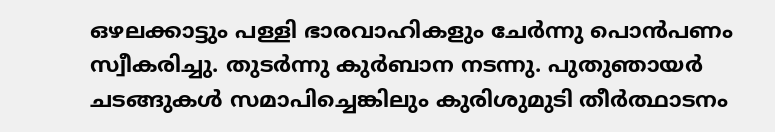ഒഴലക്കാട്ടും പള്ളി ഭാരവാഹികളും ചേർന്നു പൊൻപണം സ്വീകരിച്ചു. തുടർന്നു കുർബാന നടന്നു. പുതുഞായർ ചടങ്ങുകൾ സമാപിച്ചെങ്കിലും കുരിശുമുടി തീർത്ഥാടനം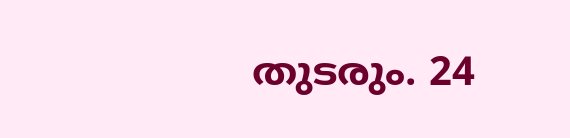തുടരും. 24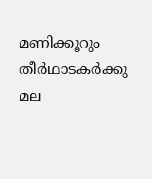മണിക്കൂറും തീർഥാടകർക്കു മല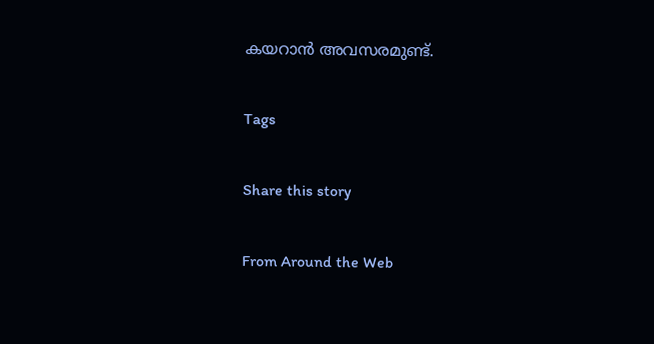കയറാന്‍ അവസരമുണ്ട്.

Tags

Share this story

From Around the Web